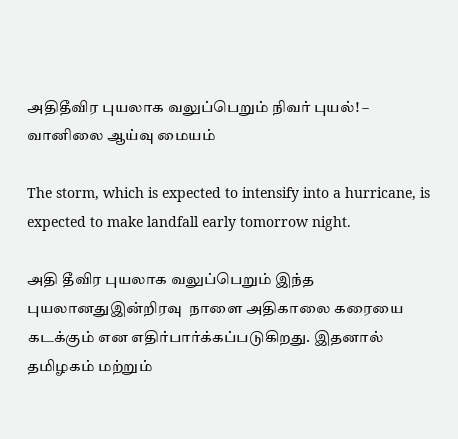அதிதீவிர புயலாக வலுப்பெறும் நிவர் புயல்! – வானிலை ஆய்வு மையம்

The storm, which is expected to intensify into a hurricane, is expected to make landfall early tomorrow night.

அதி தீவிர புயலாக வலுப்பெறும் இந்த புயலானதுஇன்றிரவு  நாளை அதிகாலை கரையை கடக்கும் என எதிர்பார்க்கப்படுகிறது. இதனால் தமிழகம் மற்றும்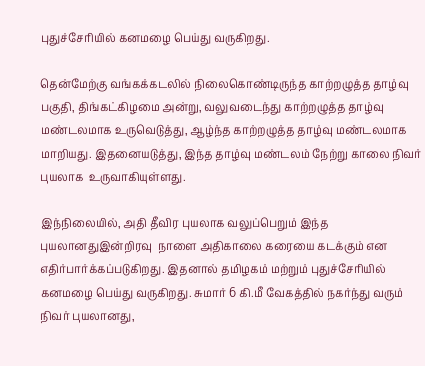புதுச்சேரியில் கனமழை பெய்து வருகிறது.

தென்மேற்கு வங்கக்கடலில் நிலைகொண்டிருந்த காற்றழுத்த தாழ்வு பகுதி, திங்கட்கிழமை அன்று, வலுவடைந்து காற்றழுத்த தாழ்வு மண்டலமாக உருவெடுத்து, ஆழ்ந்த காற்றழுத்த தாழ்வு மண்டலமாக மாறியது. இதனையடுத்து, இந்த தாழ்வு மண்டலம் நேற்று காலை நிவர் புயலாக  உருவாகியுள்ளது.

இந்நிலையில், அதி தீவிர புயலாக வலுப்பெறும் இந்த புயலானதுஇன்றிரவு  நாளை அதிகாலை கரையை கடக்கும் என எதிர்பார்க்கப்படுகிறது. இதனால் தமிழகம் மற்றும் புதுச்சேரியில் கனமழை பெய்து வருகிறது. சுமார் 6 கி.மீ வேகத்தில் நகர்ந்து வரும் நிவர் புயலானது,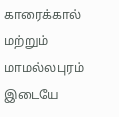காரைக்கால் மற்றும் மாமல்லபுரம் இடையே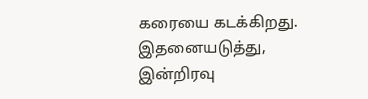கரையை கடக்கிறது. இதனையடுத்து, இன்றிரவு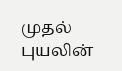முதல் புயலின்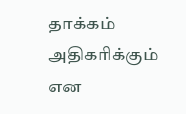தாக்கம் அதிகரிக்கும் என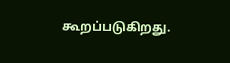கூறப்படுகிறது.